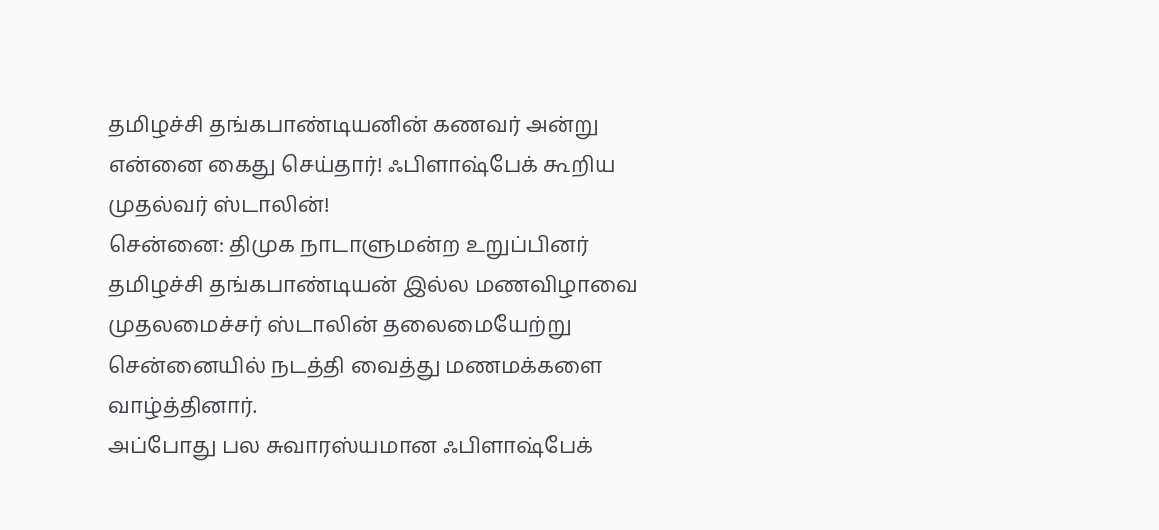தமிழச்சி தங்கபாண்டியனின் கணவர் அன்று என்னை கைது செய்தார்! ஃபிளாஷ்பேக் கூறிய முதல்வர் ஸ்டாலின்!
சென்னை: திமுக நாடாளுமன்ற உறுப்பினர் தமிழச்சி தங்கபாண்டியன் இல்ல மணவிழாவை முதலமைச்சர் ஸ்டாலின் தலைமையேற்று சென்னையில் நடத்தி வைத்து மணமக்களை வாழ்த்தினார்.
அப்போது பல சுவாரஸ்யமான ஃபிளாஷ்பேக்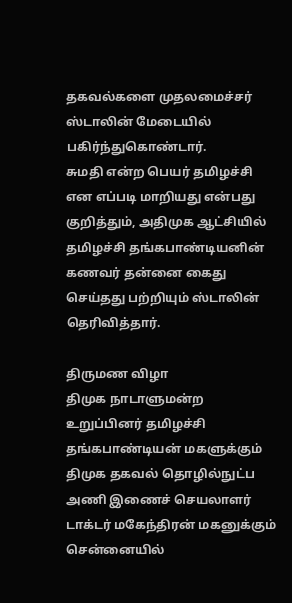தகவல்களை முதலமைச்சர் ஸ்டாலின் மேடையில் பகிர்ந்துகொண்டார்.
சுமதி என்ற பெயர் தமிழச்சி என எப்படி மாறியது என்பது குறித்தும், அதிமுக ஆட்சியில் தமிழச்சி தங்கபாண்டியனின் கணவர் தன்னை கைது செய்தது பற்றியும் ஸ்டாலின் தெரிவித்தார்.

திருமண விழா
திமுக நாடாளுமன்ற உறுப்பினர் தமிழச்சி தங்கபாண்டியன் மகளுக்கும் திமுக தகவல் தொழில்நுட்ப அணி இணைச் செயலாளர் டாக்டர் மகேந்திரன் மகனுக்கும் சென்னையில்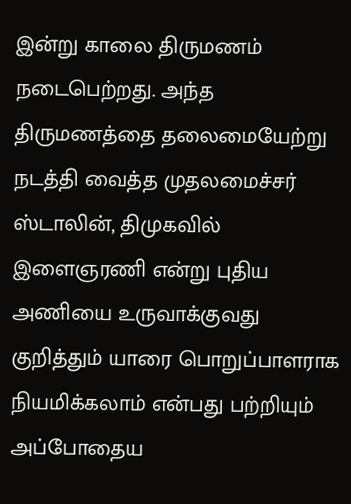இன்று காலை திருமணம் நடைபெற்றது. அந்த திருமணத்தை தலைமையேற்று நடத்தி வைத்த முதலமைச்சர் ஸ்டாலின், திமுகவில் இளைஞரணி என்று புதிய அணியை உருவாக்குவது குறித்தும் யாரை பொறுப்பாளராக நியமிக்கலாம் என்பது பற்றியும் அப்போதைய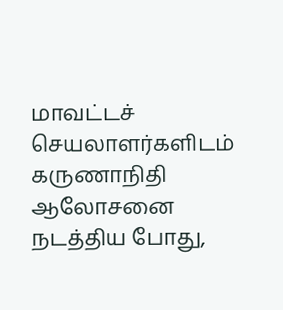மாவட்டச் செயலாளர்களிடம் கருணாநிதி ஆலோசனை நடத்திய போது,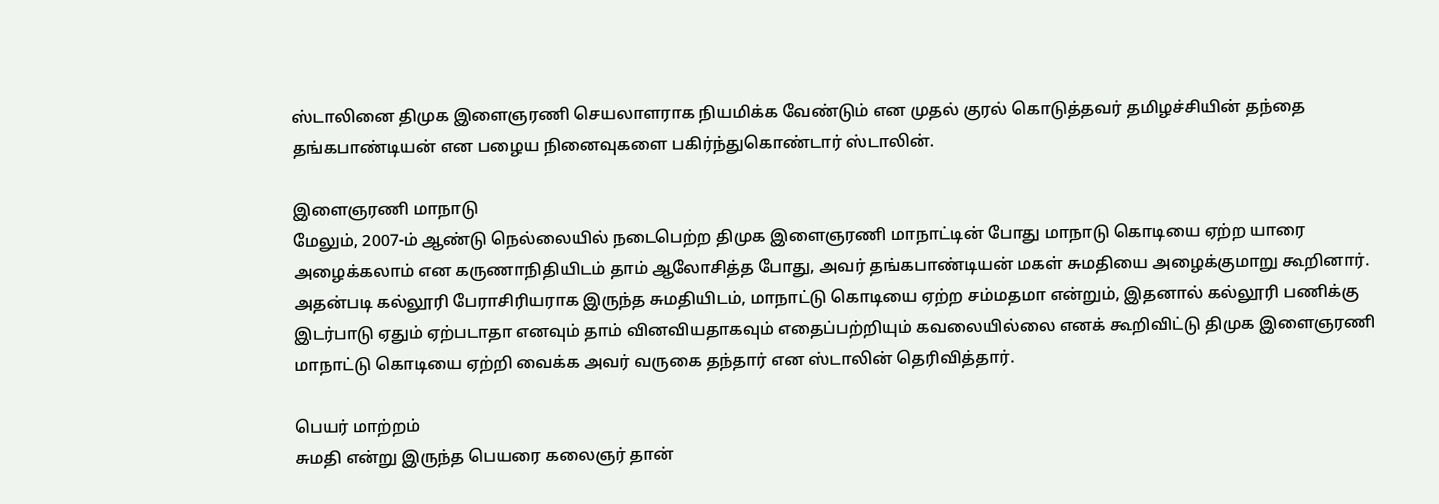ஸ்டாலினை திமுக இளைஞரணி செயலாளராக நியமிக்க வேண்டும் என முதல் குரல் கொடுத்தவர் தமிழச்சியின் தந்தை தங்கபாண்டியன் என பழைய நினைவுகளை பகிர்ந்துகொண்டார் ஸ்டாலின்.

இளைஞரணி மாநாடு
மேலும், 2007-ம் ஆண்டு நெல்லையில் நடைபெற்ற திமுக இளைஞரணி மாநாட்டின் போது மாநாடு கொடியை ஏற்ற யாரை அழைக்கலாம் என கருணாநிதியிடம் தாம் ஆலோசித்த போது, அவர் தங்கபாண்டியன் மகள் சுமதியை அழைக்குமாறு கூறினார். அதன்படி கல்லூரி பேராசிரியராக இருந்த சுமதியிடம், மாநாட்டு கொடியை ஏற்ற சம்மதமா என்றும், இதனால் கல்லூரி பணிக்கு இடர்பாடு ஏதும் ஏற்படாதா எனவும் தாம் வினவியதாகவும் எதைப்பற்றியும் கவலையில்லை எனக் கூறிவிட்டு திமுக இளைஞரணி மாநாட்டு கொடியை ஏற்றி வைக்க அவர் வருகை தந்தார் என ஸ்டாலின் தெரிவித்தார்.

பெயர் மாற்றம்
சுமதி என்று இருந்த பெயரை கலைஞர் தான்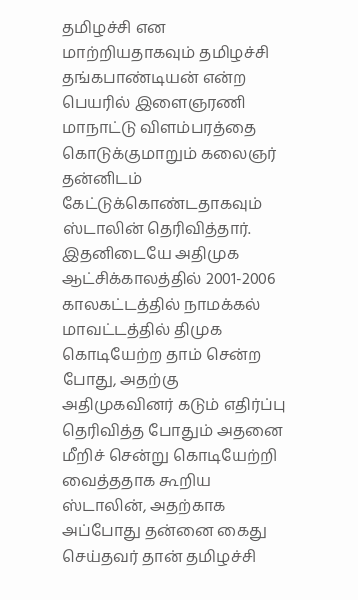தமிழச்சி என மாற்றியதாகவும் தமிழச்சி தங்கபாண்டியன் என்ற பெயரில் இளைஞரணி மாநாட்டு விளம்பரத்தை கொடுக்குமாறும் கலைஞர் தன்னிடம் கேட்டுக்கொண்டதாகவும் ஸ்டாலின் தெரிவித்தார். இதனிடையே அதிமுக ஆட்சிக்காலத்தில் 2001-2006 காலகட்டத்தில் நாமக்கல் மாவட்டத்தில் திமுக கொடியேற்ற தாம் சென்ற போது, அதற்கு அதிமுகவினர் கடும் எதிர்ப்பு தெரிவித்த போதும் அதனை மீறிச் சென்று கொடியேற்றி வைத்ததாக கூறிய ஸ்டாலின், அதற்காக அப்போது தன்னை கைது செய்தவர் தான் தமிழச்சி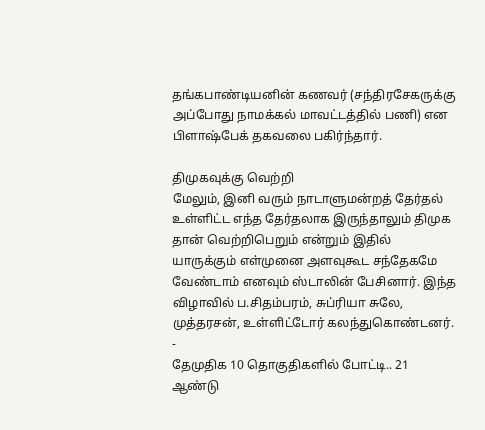தங்கபாண்டியனின் கணவர் (சந்திரசேகருக்கு அப்போது நாமக்கல் மாவட்டத்தில் பணி) என பிளாஷ்பேக் தகவலை பகிர்ந்தார்.

திமுகவுக்கு வெற்றி
மேலும், இனி வரும் நாடாளுமன்றத் தேர்தல் உள்ளிட்ட எந்த தேர்தலாக இருந்தாலும் திமுக தான் வெற்றிபெறும் என்றும் இதில் யாருக்கும் எள்முனை அளவுகூட சந்தேகமே வேண்டாம் எனவும் ஸ்டாலின் பேசினார். இந்த விழாவில் ப.சிதம்பரம், சுப்ரியா சுலே, முத்தரசன், உள்ளிட்டோர் கலந்துகொண்டனர்.
-
தேமுதிக 10 தொகுதிகளில் போட்டி.. 21 ஆண்டு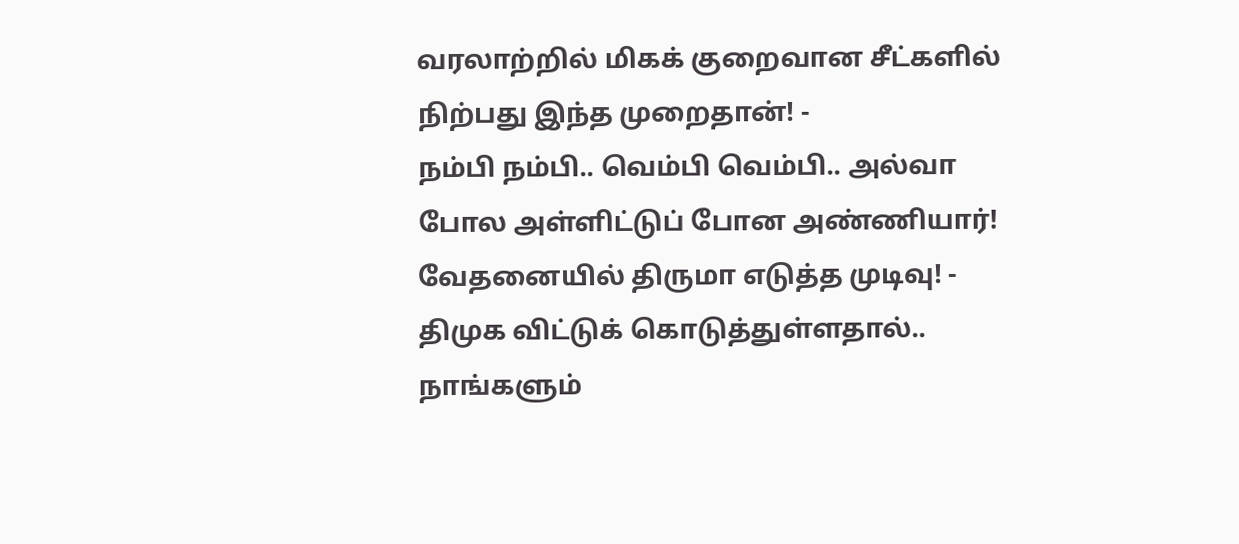வரலாற்றில் மிகக் குறைவான சீட்களில் நிற்பது இந்த முறைதான்! -
நம்பி நம்பி.. வெம்பி வெம்பி.. அல்வா போல அள்ளிட்டுப் போன அண்ணியார்! வேதனையில் திருமா எடுத்த முடிவு! -
திமுக விட்டுக் கொடுத்துள்ளதால்.. நாங்களும்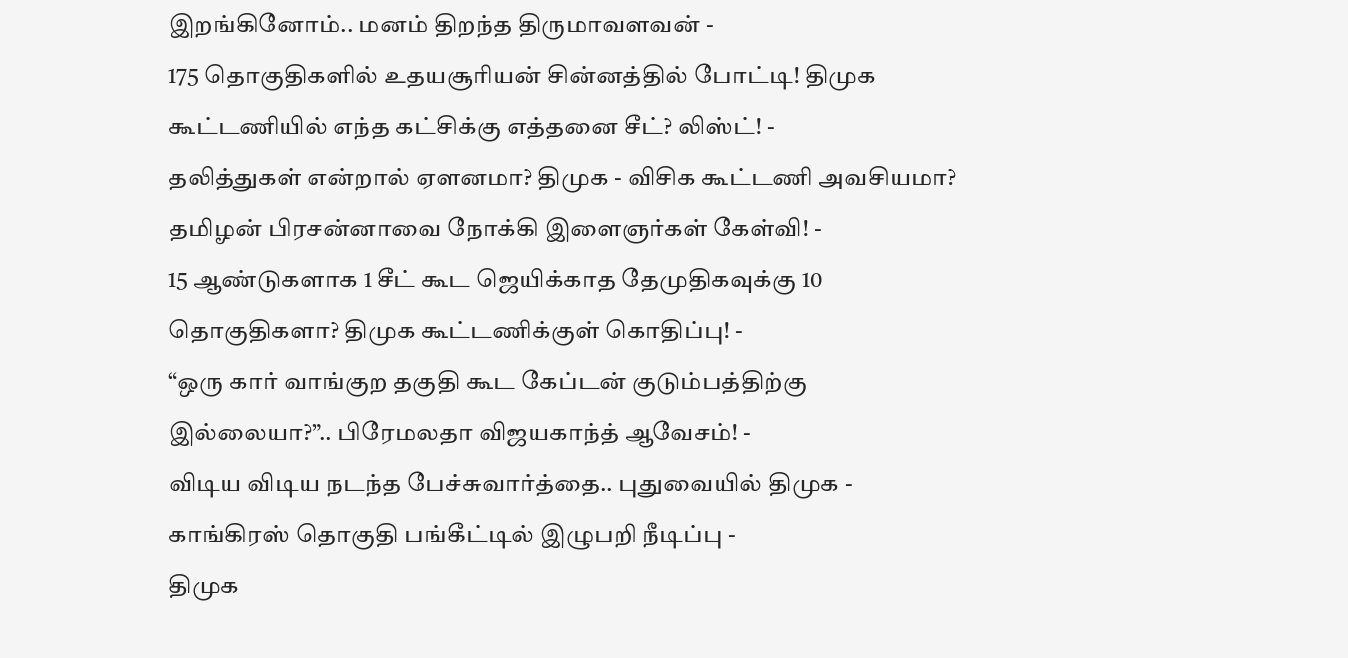இறங்கினோம்.. மனம் திறந்த திருமாவளவன் -
175 தொகுதிகளில் உதயசூரியன் சின்னத்தில் போட்டி! திமுக கூட்டணியில் எந்த கட்சிக்கு எத்தனை சீட்? லிஸ்ட்! -
தலித்துகள் என்றால் ஏளனமா? திமுக - விசிக கூட்டணி அவசியமா? தமிழன் பிரசன்னாவை நோக்கி இளைஞர்கள் கேள்வி! -
15 ஆண்டுகளாக 1 சீட் கூட ஜெயிக்காத தேமுதிகவுக்கு 10 தொகுதிகளா? திமுக கூட்டணிக்குள் கொதிப்பு! -
“ஒரு கார் வாங்குற தகுதி கூட கேப்டன் குடும்பத்திற்கு இல்லையா?”.. பிரேமலதா விஜயகாந்த் ஆவேசம்! -
விடிய விடிய நடந்த பேச்சுவார்த்தை.. புதுவையில் திமுக - காங்கிரஸ் தொகுதி பங்கீட்டில் இழுபறி நீடிப்பு -
திமுக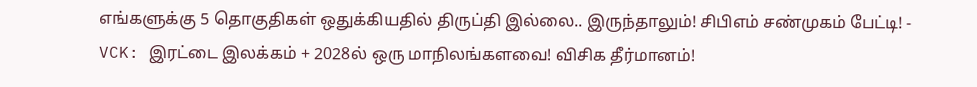எங்களுக்கு 5 தொகுதிகள் ஒதுக்கியதில் திருப்தி இல்லை.. இருந்தாலும்! சிபிஎம் சண்முகம் பேட்டி! -
VCK: இரட்டை இலக்கம் + 2028ல் ஒரு மாநிலங்களவை! விசிக தீர்மானம்!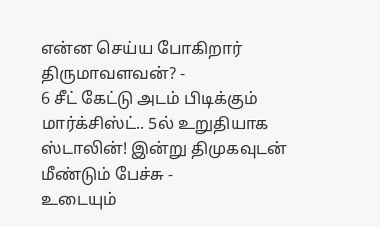என்ன செய்ய போகிறார் திருமாவளவன்? -
6 சீட் கேட்டு அடம் பிடிக்கும் மார்க்சிஸ்ட்.. 5ல் உறுதியாக ஸ்டாலின்! இன்று திமுகவுடன் மீண்டும் பேச்சு -
உடையும்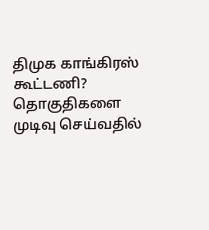திமுக காங்கிரஸ் கூட்டணி? தொகுதிகளை முடிவு செய்வதில்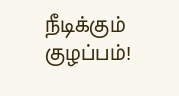நீடிக்கும் குழப்பம்!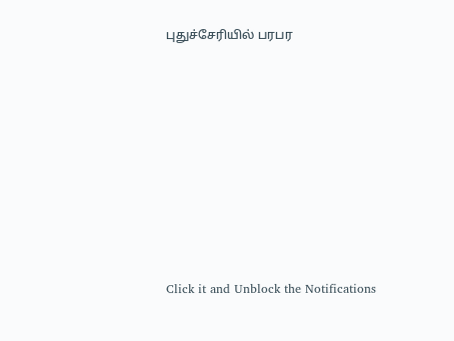புதுச்சேரியில் பரபர












Click it and Unblock the Notifications